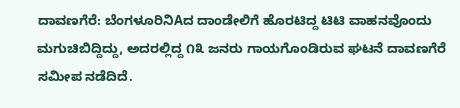ದಾವಣಗೆರೆ: ಬೆಂಗಳೂರಿನಿAದ ದಾಂಡೇಲಿಗೆ ಹೊರಟಿದ್ದ ಟಿಟಿ ವಾಹನವೊಂದು ಮಗುಚಿಬಿದ್ದಿದ್ದು, ಅದರಲ್ಲಿದ್ದ ೧೩ ಜನರು ಗಾಯಗೊಂಡಿರುವ ಘಟನೆ ದಾವಣಗೆರೆ ಸಮೀಪ ನಡೆದಿದೆ.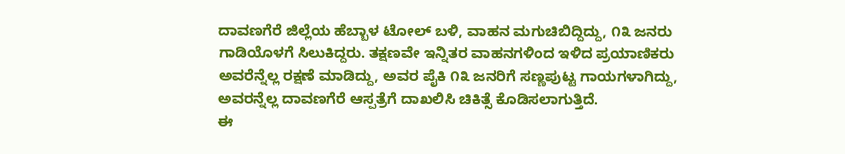ದಾವಣಗೆರೆ ಜಿಲ್ಲೆಯ ಹೆಬ್ಬಾಳ ಟೋಲ್ ಬಳಿ, ವಾಹನ ಮಗುಚಿಬಿದ್ದಿದ್ದು, ೧೩ ಜನರು ಗಾಡಿಯೊಳಗೆ ಸಿಲುಕಿದ್ದರು. ತಕ್ಷಣವೇ ಇನ್ನಿತರ ವಾಹನಗಳಿಂದ ಇಳಿದ ಪ್ರಯಾಣಿಕರು ಅವರೆನ್ನೆಲ್ಲ ರಕ್ಷಣೆ ಮಾಡಿದ್ದು, ಅವರ ಪೈಕಿ ೧೩ ಜನರಿಗೆ ಸಣ್ಣಪುಟ್ಟ ಗಾಯಗಳಾಗಿದ್ದು, ಅವರನ್ನೆಲ್ಲ ದಾವಣಗೆರೆ ಆಸ್ಪತ್ರೆಗೆ ದಾಖಲಿಸಿ ಚಿಕಿತ್ಸೆ ಕೊಡಿಸಲಾಗುತ್ತಿದೆ.
ಈ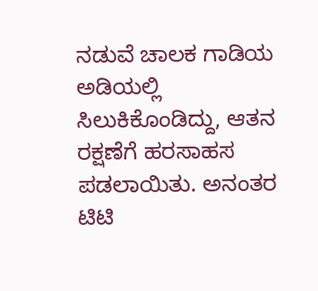ನಡುವೆ ಚಾಲಕ ಗಾಡಿಯ ಅಡಿಯಲ್ಲಿ ಸಿಲುಕಿಕೊಂಡಿದ್ದು, ಆತನ ರಕ್ಷಣೆಗೆ ಹರಸಾಹಸ ಪಡಲಾಯಿತು. ಅನಂತರ ಟಿಟಿ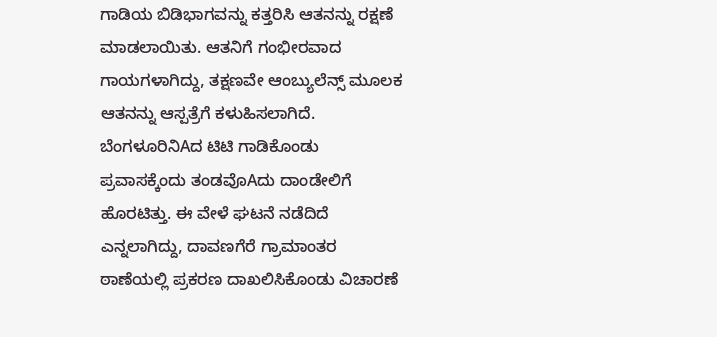ಗಾಡಿಯ ಬಿಡಿಭಾಗವನ್ನು ಕತ್ತರಿಸಿ ಆತನನ್ನು ರಕ್ಷಣೆ ಮಾಡಲಾಯಿತು. ಆತನಿಗೆ ಗಂಭೀರವಾದ ಗಾಯಗಳಾಗಿದ್ದು, ತಕ್ಷಣವೇ ಆಂಬ್ಯುಲೆನ್ಸ್ ಮೂಲಕ ಆತನನ್ನು ಆಸ್ಪತ್ರೆಗೆ ಕಳುಹಿಸಲಾಗಿದೆ.
ಬೆಂಗಳೂರಿನಿAದ ಟಿಟಿ ಗಾಡಿಕೊಂಡು ಪ್ರವಾಸಕ್ಕೆಂದು ತಂಡವೊAದು ದಾಂಡೇಲಿಗೆ ಹೊರಟಿತ್ತು. ಈ ವೇಳೆ ಘಟನೆ ನಡೆದಿದೆ ಎನ್ನಲಾಗಿದ್ದು, ದಾವಣಗೆರೆ ಗ್ರಾಮಾಂತರ ಠಾಣೆಯಲ್ಲಿ ಪ್ರಕರಣ ದಾಖಲಿಸಿಕೊಂಡು ವಿಚಾರಣೆ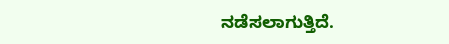ನಡೆಸಲಾಗುತ್ತಿದೆ.